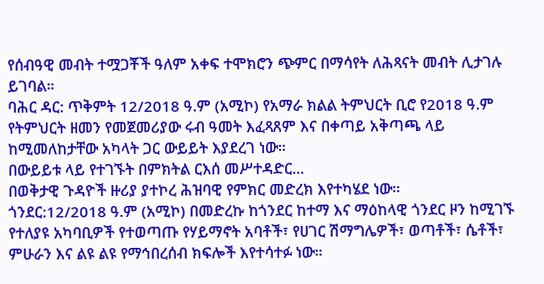የሰብዓዊ መብት ተሟጋቾች ዓለም አቀፍ ተሞክሮን ጭምር በማሳየት ለሕጻናት መብት ሊታገሉ ይገባል።
ባሕር ዳር: ጥቅምት 12/2018 ዓ.ም (አሚኮ) የአማራ ክልል ትምህርት ቢሮ የ2018 ዓ.ም የትምህርት ዘመን የመጀመሪያው ሩብ ዓመት እፈጻጸም እና በቀጣይ አቅጣጫ ላይ ከሚመለከታቸው አካላት ጋር ውይይት እያደረገ ነው።
በውይይቱ ላይ የተገኙት በምክትል ርእሰ መሥተዳድር...
በወቅታዊ ጉዳዮች ዙሪያ ያተኮረ ሕዝባዊ የምክር መድረክ እየተካሄደ ነው።
ጎንደር:12/2018 ዓ.ም (አሚኮ) በመድረኩ ከጎንደር ከተማ እና ማዕከላዊ ጎንደር ዞን ከሚገኙ የተለያዩ አካባቢዎች የተወጣጡ የሃይማኖት አባቶች፣ የሀገር ሽማግሌዎች፣ ወጣቶች፣ ሴቶች፣ ምሁራን እና ልዩ ልዩ የማኅበረሰብ ክፍሎች እየተሳተፉ ነው።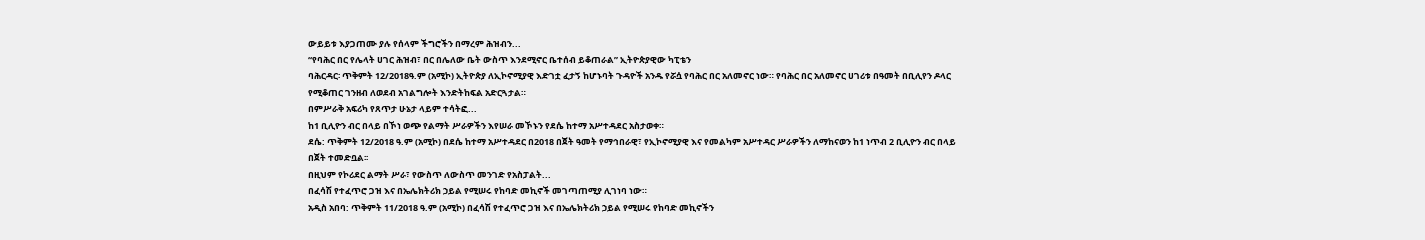ውይይቱ እያጋጠሙ ያሉ የሰላም ችግሮችን በማረም ሕዝብን...
“የባሕር በር የሌላት ሀገር ሕዝብ፣ በር በሌለው ቤት ውስጥ እንደሚኖር ቤተሰብ ይቆጠራል” ኢትዮጵያዊው ካፒቴን
ባሕርዳር፡ ጥቅምት 12/2018ዓ.ም (አሚኮ) ኢትዮጵያ ለኢኮኖሚያዊ እድገቷ ፈታኝ ከሆኑባት ጉዳዮች አንዱ የሯሷ የባሕር በር አለመኖር ነው። የባሕር በር አለመኖር ሀገሪቱ በዓመት በቢሊየን ዶላር የሚቆጠር ገንዘብ ለወደብ አገልግሎት እንድትከፍል አድርጓታል።
በምሥራቅ አፍሪካ የጸጥታ ሁኔታ ላይም ተሳትፎ...
ከ1 ቢሊዮን ብር በላይ በኾነ ወጭ የልማት ሥራዎችን እየሠራ መኾኑን የደሴ ከተማ አሥተዳደር አስታወቀ።
ደሴ: ጥቅምት 12/2018 ዓ.ም (አሚኮ) በደሴ ከተማ አሥተዳደር በ2018 በጀት ዓመት የማኅበራዊ፣ የኢኮኖሚያዊ እና የመልካም አሥተዳር ሥራዎችን ለማከናወን ከ1 ነጥብ 2 ቢሊዮን ብር በላይ በጀት ተመድቧል፡፡
በዚህም የኮሪደር ልማት ሥራ፣ የውስጥ ለውስጥ መንገድ የአስፓልት...
በፈሳሽ የተፈጥሮ ጋዝ እና በኤሌክትሪክ ኃይል የሚሠሩ የከባድ መኪኖች መገጣጠሚያ ሊገነባ ነው።
አዲስ አበባ: ጥቅምት 11/2018 ዓ.ም (አሚኮ) በፈሳሽ የተፈጥሮ ጋዝ እና በኤሌክትሪክ ኃይል የሚሠሩ የከባድ መኪኖችን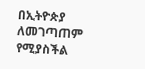በኢትዮጵያ ለመገጣጠም የሚያስችል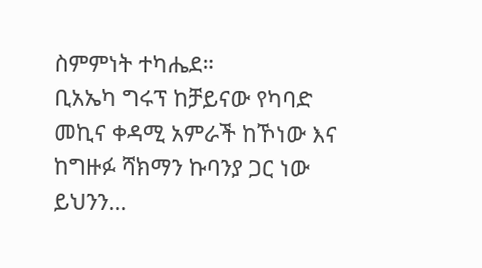ስምምነት ተካሔደ።
ቢአኤካ ግሩፕ ከቻይናው የካባድ መኪና ቀዳሚ አምራች ከኾነው እና ከግዙፉ ሻክማን ኩባንያ ጋር ነው ይህንን...